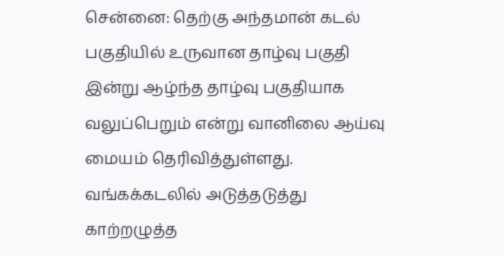சென்னை: தெற்கு அந்தமான் கடல் பகுதியில் உருவான தாழ்வு பகுதி இன்று ஆழ்ந்த தாழ்வு பகுதியாக வலுப்பெறும் என்று வானிலை ஆய்வு மையம் தெரிவித்துள்ளது. வங்கக்கடலில் அடுத்தடுத்து காற்றழுத்த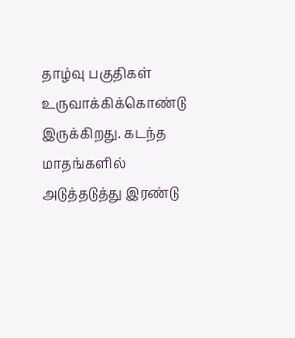தாழ்வு பகுதிகள் உருவாக்கிக்கொண்டு இருக்கிறது. கடந்த மாதங்களில் அடுத்தடுத்து இரண்டு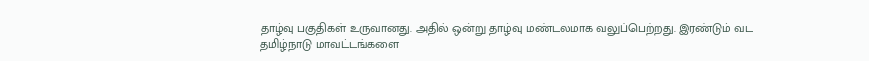தாழ்வு பகுதிகள் உருவானது. அதில் ஒன்று தாழ்வு மண்டலமாக வலுப்பெற்றது. இரண்டும் வட தமிழ்நாடு மாவட்டங்களை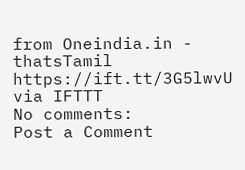from Oneindia.in - thatsTamil https://ift.tt/3G5lwvU
via IFTTT
No comments:
Post a Comment